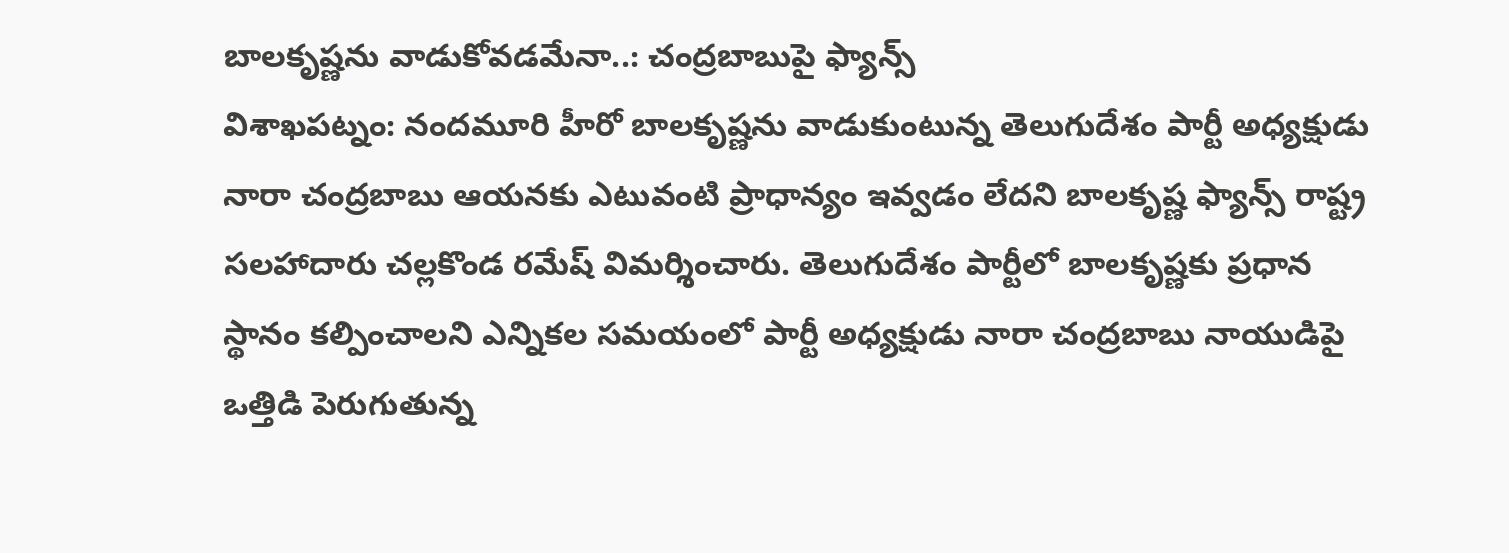బాలకృష్ణను వాడుకోవడమేనా..: చంద్రబాబుపై ఫ్యాన్స్
విశాఖపట్నం: నందమూరి హీరో బాలకృష్ణను వాడుకుంటున్న తెలుగుదేశం పార్టీ అధ్యక్షుడు నారా చంద్రబాబు ఆయనకు ఎటువంటి ప్రాధాన్యం ఇవ్వడం లేదని బాలకృష్ణ ఫ్యాన్స్ రాష్ట్ర సలహాదారు చల్లకొండ రమేష్ విమర్శించారు. తెలుగుదేశం పార్టీలో బాలకృష్ణకు ప్రధాన స్థానం కల్పించాలని ఎన్నికల సమయంలో పార్టీ అధ్యక్షుడు నారా చంద్రబాబు నాయుడిపై ఒత్తిడి పెరుగుతున్న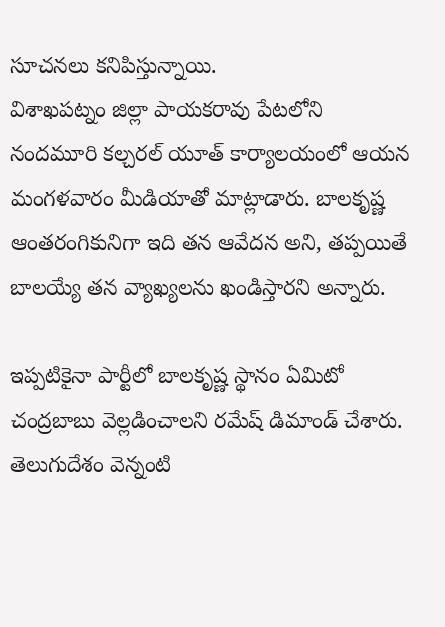సూచనలు కనిపిస్తున్నాయి.
విశాఖపట్నం జిల్లా పాయకరావు పేటలోని నందమూరి కల్చరల్ యూత్ కార్యాలయంలో ఆయన మంగళవారం మీడియాతో మాట్లాడారు. బాలకృష్ణ ఆంతరంగికునిగా ఇది తన ఆవేదన అని, తప్పయితే బాలయ్యే తన వ్యాఖ్యలను ఖండిస్తారని అన్నారు.

ఇప్పటికైనా పార్టీలో బాలకృష్ణ స్థానం ఏమిటో చంద్రబాబు వెల్లడించాలని రమేష్ డిమాండ్ చేశారు. తెలుగుదేశం వెన్నంటి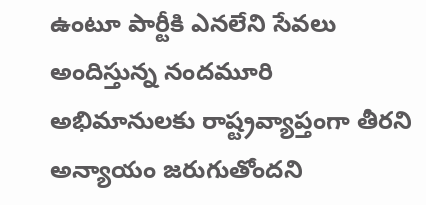ఉంటూ పార్టీకి ఎనలేని సేవలు అందిస్తున్న నందమూరి అభిమానులకు రాష్ట్రవ్యాప్తంగా తీరని అన్యాయం జరుగుతోందని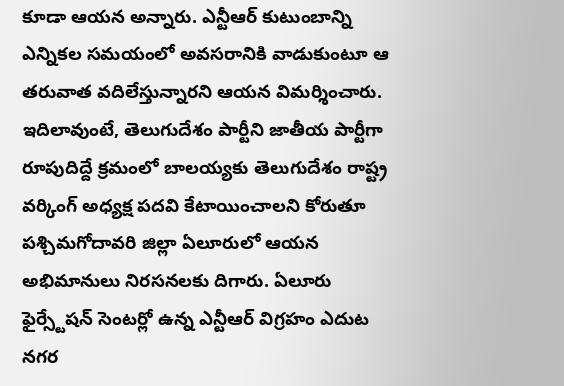కూడా ఆయన అన్నారు. ఎన్టీఆర్ కుటుంబాన్ని ఎన్నికల సమయంలో అవసరానికి వాడుకుంటూ ఆ తరువాత వదిలేస్తున్నారని ఆయన విమర్శించారు.
ఇదిలావుంటే, తెలుగుదేశం పార్టీని జాతీయ పార్టీగా రూపుదిద్దే క్రమంలో బాలయ్యకు తెలుగుదేశం రాష్ట్ర వర్కింగ్ అధ్యక్ష పదవి కేటాయించాలని కోరుతూ పశ్చిమగోదావరి జిల్లా ఏలూరులో ఆయన అభిమానులు నిరసనలకు దిగారు. ఏలూరు ఫైర్స్టేషన్ సెంటర్లో ఉన్న ఎన్టీఆర్ విగ్రహం ఎదుట నగర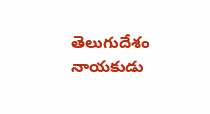తెలుగుదేశం నాయకుడు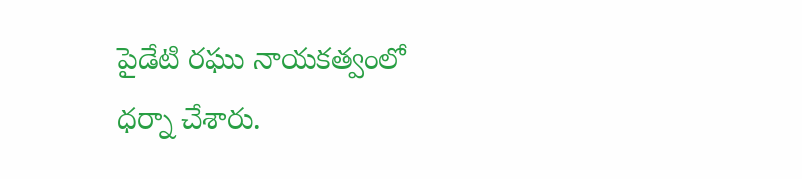పైడేటి రఘు నాయకత్వంలో ధర్నా చేశారు.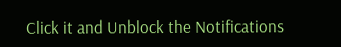Click it and Unblock the Notifications